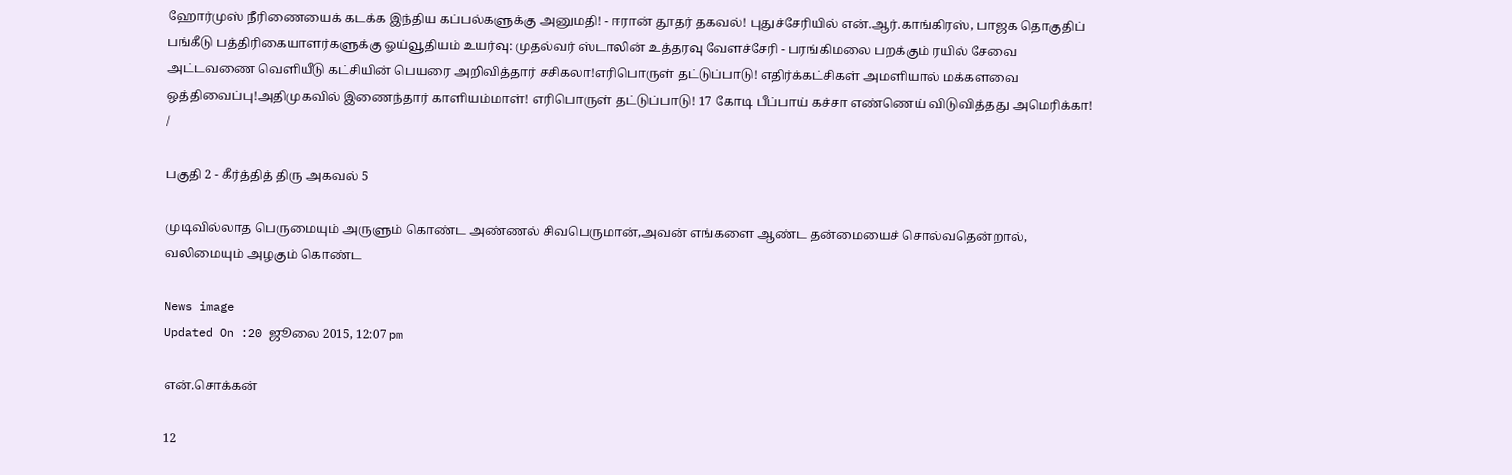ஹோர்முஸ் நீரிணையைக் கடக்க இந்திய கப்பல்களுக்கு அனுமதி! - ஈரான் தூதர் தகவல்! புதுச்சேரியில் என்.ஆர்.காங்கிரஸ், பாஜக தொகுதிப் பங்கீடு பத்திரிகையாளர்களுக்கு ஓய்வூதியம் உயர்வு: முதல்வர் ஸ்டாலின் உத்தரவு வேளச்சேரி - பரங்கிமலை பறக்கும் ரயில் சேவை அட்டவணை வெளியீடு கட்சியின் பெயரை அறிவித்தார் சசிகலா!எரிபொருள் தட்டுப்பாடு! எதிர்க்கட்சிகள் அமளியால் மக்களவை ஒத்திவைப்பு!அதிமுகவில் இணைந்தார் காளியம்மாள்! எரிபொருள் தட்டுப்பாடு! 17 கோடி பீப்பாய் கச்சா எண்ணெய் விடுவித்தது அமெரிக்கா!
/

பகுதி 2 - கீர்த்தித் திரு அகவல் 5

முடிவில்லாத பெருமையும் அருளும் கொண்ட அண்ணல் சிவபெருமான்,அவன் எங்களை ஆண்ட தன்மையைச் சொல்வதென்றால், வலிமையும் அழகும் கொண்ட

News image
Updated On :20 ஜூலை 2015, 12:07 pm

என்.சொக்கன்

12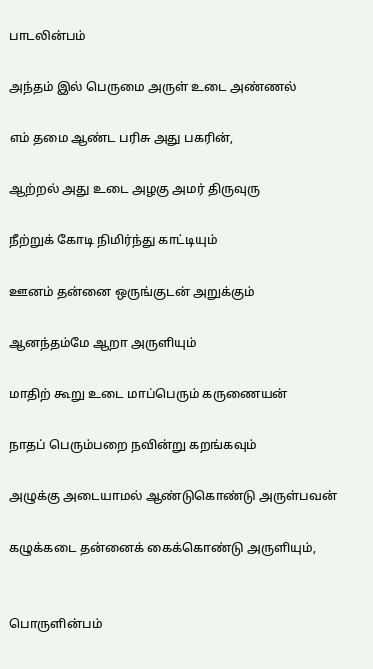பாடலின்பம்

அந்தம் இல் பெருமை அருள் உடை அண்ணல்

எம் தமை ஆண்ட பரிசு அது பகரின்,

ஆற்றல் அது உடை அழகு அமர் திருவுரு

நீற்றுக் கோடி நிமிர்ந்து காட்டியும்

ஊனம் தன்னை ஒருங்குடன் அறுக்கும்

ஆனந்தம்மே ஆறா அருளியும்

மாதிற் கூறு உடை மாப்பெரும் கருணையன்

நாதப் பெரும்பறை நவின்று கறங்கவும்

அழுக்கு அடையாமல் ஆண்டுகொண்டு அருள்பவன்

கழுக்கடை தன்னைக் கைக்கொண்டு அருளியும்,


பொருளின்பம்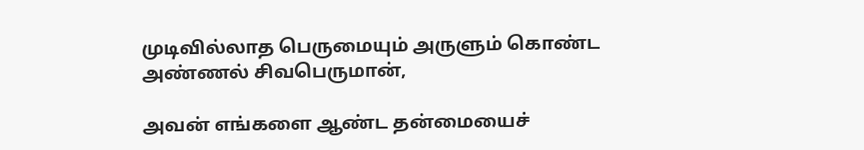முடிவில்லாத பெருமையும் அருளும் கொண்ட அண்ணல் சிவபெருமான்,

அவன் எங்களை ஆண்ட தன்மையைச்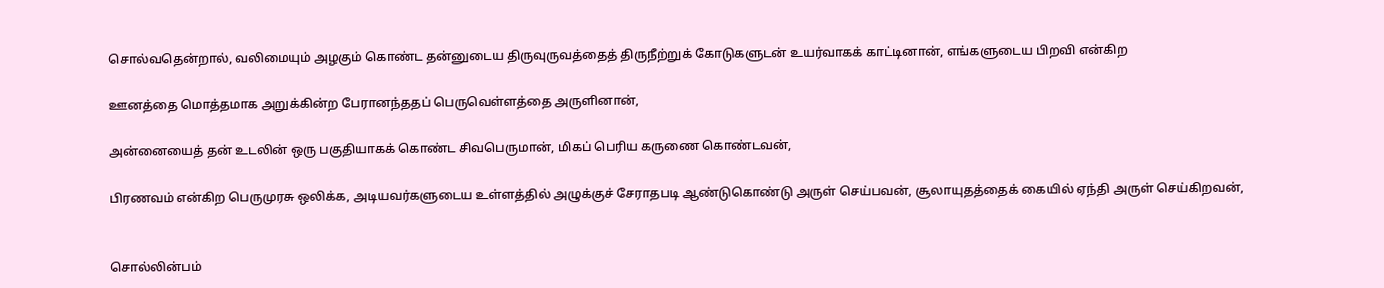சொல்வதென்றால், வலிமையும் அழகும் கொண்ட தன்னுடைய திருவுருவத்தைத் திருநீற்றுக் கோடுகளுடன் உயர்வாகக் காட்டினான், எங்களுடைய பிறவி என்கிற

ஊனத்தை மொத்தமாக அறுக்கின்ற பேரானந்ததப் பெருவெள்ளத்தை அருளினான்,

அன்னையைத் தன் உடலின் ஒரு பகுதியாகக் கொண்ட சிவபெருமான், மிகப் பெரிய கருணை கொண்டவன்,

பிரணவம் என்கிற பெருமுரசு ஒலிக்க, அடியவர்களுடைய உள்ளத்தில் அழுக்குச் சேராதபடி ஆண்டுகொண்டு அருள் செய்பவன், சூலாயுதத்தைக் கையில் ஏந்தி அருள் செய்கிறவன்,


சொல்லின்பம்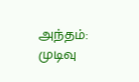அந்தம்: முடிவு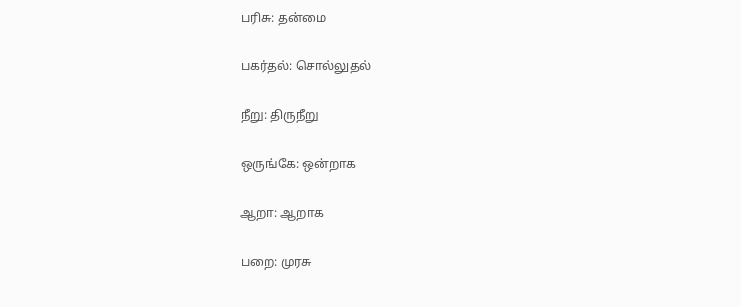பரிசு: தன்மை

பகர்தல்: சொல்லுதல்

நீறு: திருநீறு

ஒருங்கே: ஒன்றாக

ஆறா: ஆறாக

பறை: முரசு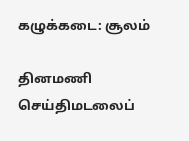கழுக்கடை: சூலம்

தினமணி செய்திமடலைப்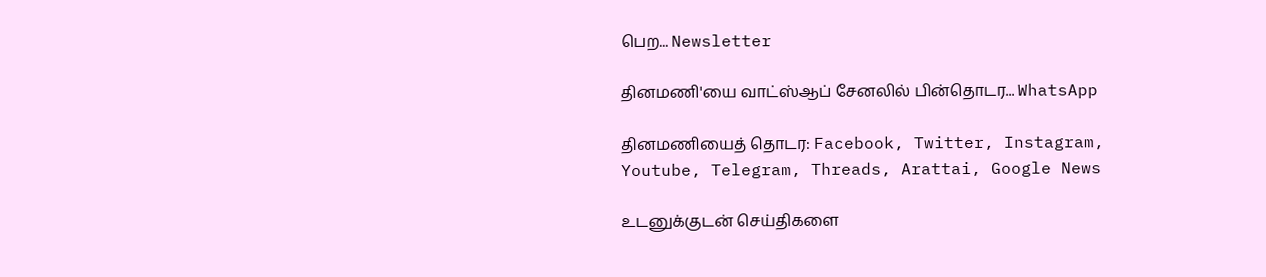பெற... Newsletter

தினமணி'யை வாட்ஸ்ஆப் சேனலில் பின்தொடர... WhatsApp

தினமணியைத் தொடர: Facebook, Twitter, Instagram, Youtube, Telegram, Threads, Arattai, Google News

உடனுக்குடன் செய்திகளை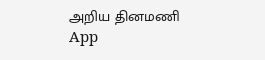அறிய தினமணி App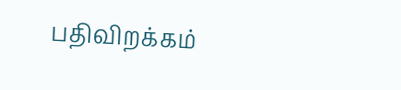பதிவிறக்கம்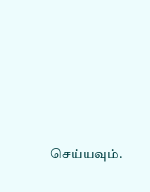செய்யவும்.